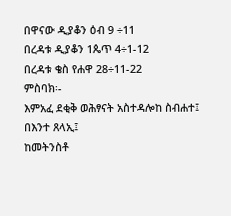በዋናው ዲያቆን ዕብ 9 ÷11
በረዳቱ ዲያቆን 1ጴጥ 4÷1-12
በረዳቱ ቄስ የሐዋ 28÷11-22
ምስባክ፡-
እምአፈ ደቂቅ ወሕፃናት አስተዳሎከ ስብሐተ፤
በእንተ ጸላኢ፤
ከመትንስቶ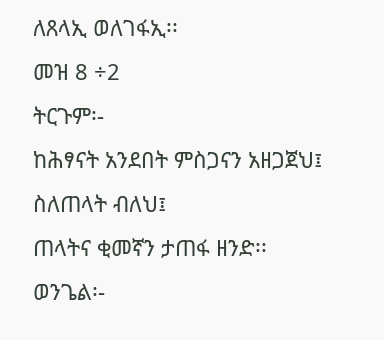ለጸላኢ ወለገፋኢ፡፡
መዝ 8 ÷2
ትርጉም፡-
ከሕፃናት አንደበት ምስጋናን አዘጋጀህ፤
ስለጠላት ብለህ፤
ጠላትና ቂመኛን ታጠፋ ዘንድ፡፡
ወንጌል፡-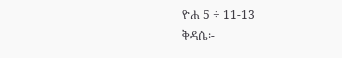ዮሐ 5 ÷ 11-13
ቅዳሴ፡-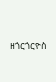ዘጎርጎርዮስ